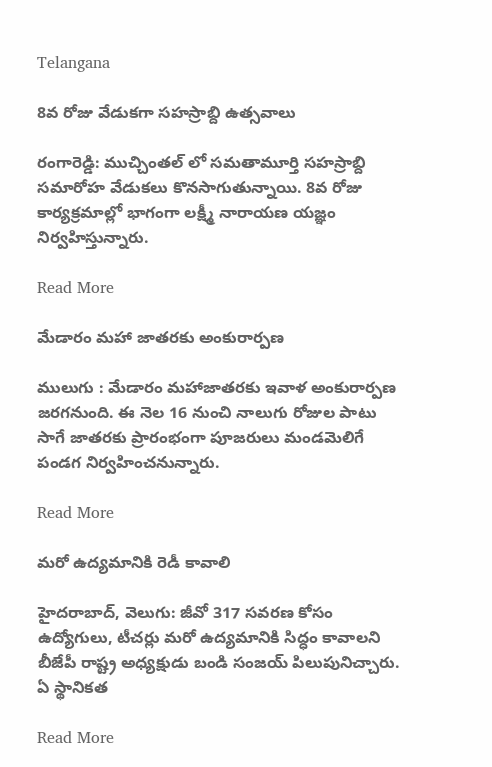Telangana

8వ రోజు వేడుకగా సహస్రాబ్ది ఉత్సవాలు

రంగారెడ్డి: ముచ్చింతల్ లో సమతామూర్తి సహస్రాబ్ది సమారోహ వేడుకలు కొనసాగుతున్నాయి. 8వ రోజు కార్యక్రమాల్లో భాగంగా లక్ష్మీ నారాయణ యజ్ఞం నిర్వహిస్తున్నారు.

Read More

మేడారం మహా జాతరకు అంకురార్పణ

ములుగు : మేడారం మహాజాతరకు ఇవాళ అంకురార్పణ జరగనుంది. ఈ నెల 16 నుంచి నాలుగు రోజుల పాటు సాగే జాతరకు ప్రారంభంగా పూజరులు మండమెలిగే పండగ నిర్వహించనున్నారు.

Read More

మరో ఉద్యమానికి రెడీ కావాలి

హైదరాబాద్, వెలుగు: జీవో 317 సవరణ కోసం ఉద్యోగులు, టీచర్లు మరో ఉద్యమానికి సిద్ధం కావాలని బీజేపీ రాష్ట్ర అధ్యక్షుడు బండి సంజయ్ పిలుపునిచ్చారు. ఏ స్థానికత

Read More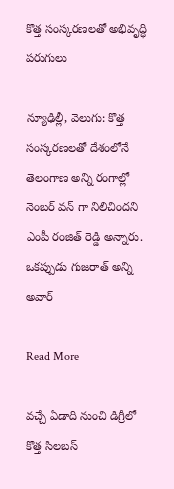కొత్త సంస్కరణలతో అభివృద్ధి పరుగులు

న్యూఢిల్లీ, వెలుగు: కొత్త సంస్కరణలతో దేశంలోనే తెలంగాణ అన్ని రంగాల్లో నెంబర్ వన్ గా నిలిచిందని ఎంపీ రంజిత్ రెడ్డి అన్నారు. ఒకప్పుడు గుజరాత్ అన్ని అవార్

Read More

వచ్చే ఏడాది నుంచి డిగ్రీలో కొత్త సిలబస్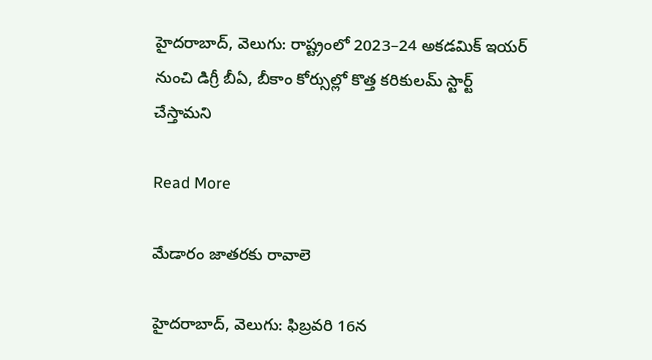హైదరాబాద్, వెలుగు: రాష్ట్రంలో 2023–24 అకడమిక్ ఇయర్ నుంచి డిగ్రీ బీఏ, బీకాం కోర్సుల్లో కొత్త కరికులమ్ స్టార్ట్‌‌‌‌ చేస్తామని

Read More

మేడారం జాతరకు రావాలె

హైదరాబాద్, వెలుగు: ఫిబ్రవరి 16న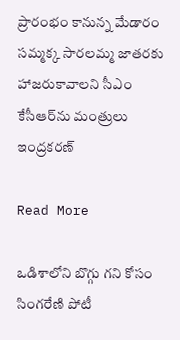ప్రారంభం కానున్న మేడారం సమ్మక్క సారలమ్మ జాతరకు హాజరుకావాలని సీఎం కేసీఆర్‌‌‌‌ను మంత్రులు ఇంద్రకరణ్

Read More

ఒడిశాలోని బొగ్గు గని కోసం సింగరేణి పోటీ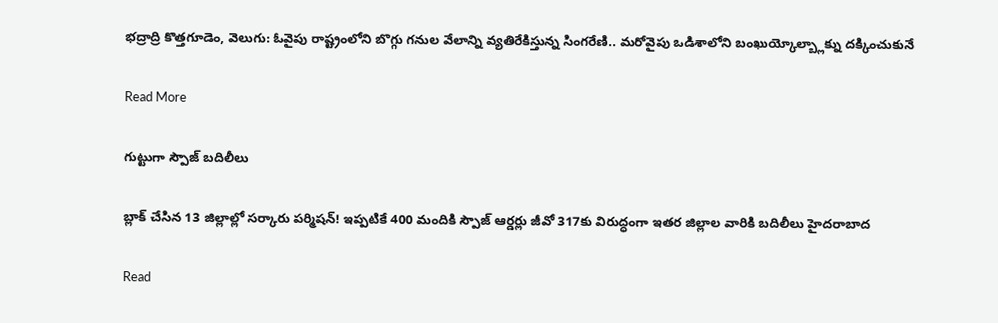భద్రాద్రి కొత్తగూడెం, వెలుగు: ఓవైపు రాష్ట్రంలోని బొగ్గు గనుల వేలాన్ని వ్యతిరేకిస్తున్న సింగరేణి.. మరోవైపు ఒడిశాలోని బంఖుయ్కోల్బ్లాక్ను దక్కించుకునే

Read More

గుట్టుగా స్పౌజ్ బదిలీలు

బ్లాక్ చేసిన 13 జిల్లాల్లో సర్కారు పర్మిషన్! ఇప్పటికే 400 మందికి స్పౌజ్ ఆర్డర్లు జీవో 317కు విరుద్ధంగా ఇతర జిల్లాల వారికి బదిలీలు హైదరాబాద

Read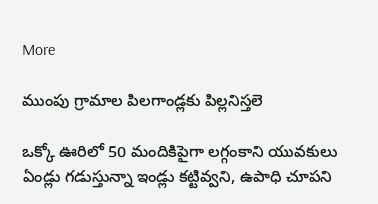More

ముంపు గ్రామాల పిలగాండ్లకు పిల్లనిస్తలె

ఒక్కో ఊరిలో 50 మందికిపైగా లగ్గంకాని యువకులు ఏండ్లు గడుస్తున్నా ఇండ్లు కట్టివ్వని, ఉపాధి చూపని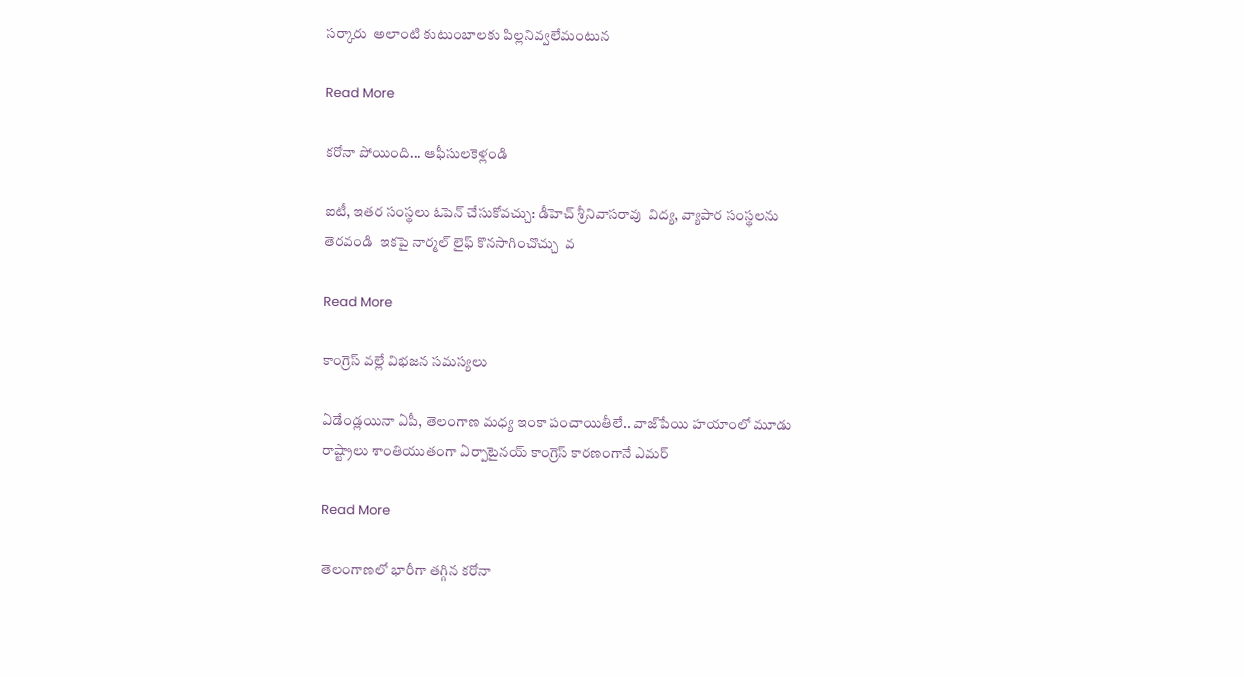సర్కారు  అలాంటి కుటుంబాలకు పిల్లనివ్వలేమంటున

Read More

కరోనా పోయింది... ఆఫీసులకెళ్లండి

ఐటీ, ఇతర సంస్థలు ఓపెన్ చేసుకోవచ్చు: డీహెచ్ శ్రీనివాసరావు  విద్య, వ్యాపార సంస్థలను తెరవండి  ఇకపై నార్మల్ లైఫ్ కొనసాగించొచ్చు  వ

Read More

కాంగ్రెస్ వల్లే విభజన సమస్యలు

ఏడేండ్లయినా ఏపీ, తెలంగాణ మధ్య ఇంకా పంచాయితీలే.. వాజ్‌పేయి హయాంలో మూడు రాష్ట్రాలు శాంతియుతంగా ఏర్పాటైనయ్ కాంగ్రెస్ కారణంగానే ఎమర్

Read More

తెలంగాణలో భారీగా తగ్గిన కరోనా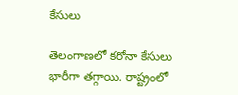కేసులు

తెలంగాణలో కరోనా కేసులు భారీగా తగ్గాయి. రాష్ట్రంలో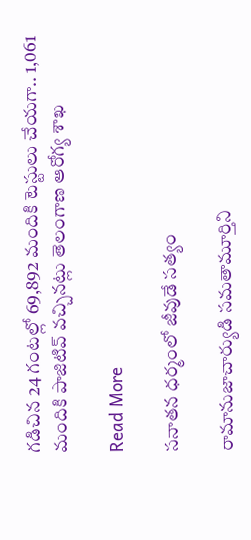గడిచిన 24 గంటల్లో 69,892 మందికి టెస్టులు చేయగా.. 1,061 మందికి పాజిటివ్ వచ్చినట్లు తెలంగాణ ఆరోగ్య శాఖ

Read More

సనాతన ధర్మంలో జీవుడే సత్యం

రామానుజాచార్యుడి సమతామూర్తిని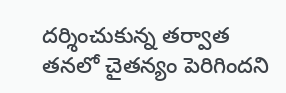దర్శించుకున్న తర్వాత తనలో చైతన్యం పెరిగిందని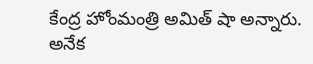కేంద్ర హోంమంత్రి అమిత్ షా అన్నారు. అనేక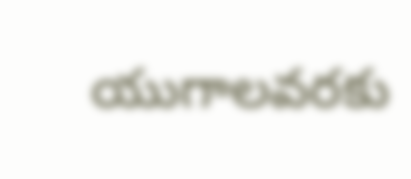యుగాలవరకు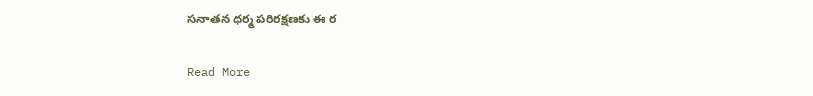సనాతన ధర్మ పరిరక్షణకు ఈ ర

Read More